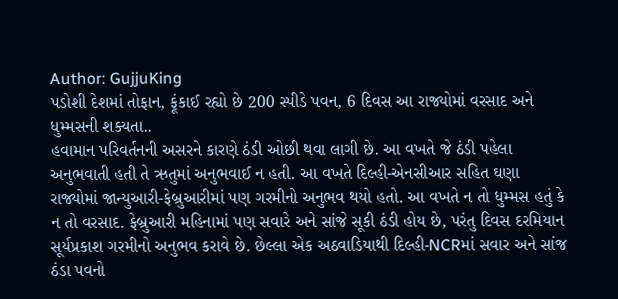Author: GujjuKing
પડોશી દેશમાં તોફાન, ફૂંકાઈ રહ્યો છે 200 સ્પીડે પવન, 6 દિવસ આ રાજ્યોમાં વરસાદ અને ધુમ્મસની શક્યતા..
હવામાન પરિવર્તનની અસરને કારણે ઠંડી ઓછી થવા લાગી છે. આ વખતે જે ઠંડી પહેલા અનુભવાતી હતી તે ઋતુમાં અનુભવાઈ ન હતી. આ વખતે દિલ્હી-એનસીઆર સહિત ઘણા રાજ્યોમાં જાન્યુઆરી-ફેબ્રુઆરીમાં પણ ગરમીનો અનુભવ થયો હતો. આ વખતે ન તો ધુમ્મસ હતું કે ન તો વરસાદ. ફેબ્રુઆરી મહિનામાં પણ સવારે અને સાંજે સૂકી ઠંડી હોય છે, પરંતુ દિવસ દરમિયાન સૂર્યપ્રકાશ ગરમીનો અનુભવ કરાવે છે. છેલ્લા એક અઠવાડિયાથી દિલ્હી-NCRમાં સવાર અને સાંજ ઠંડા પવનો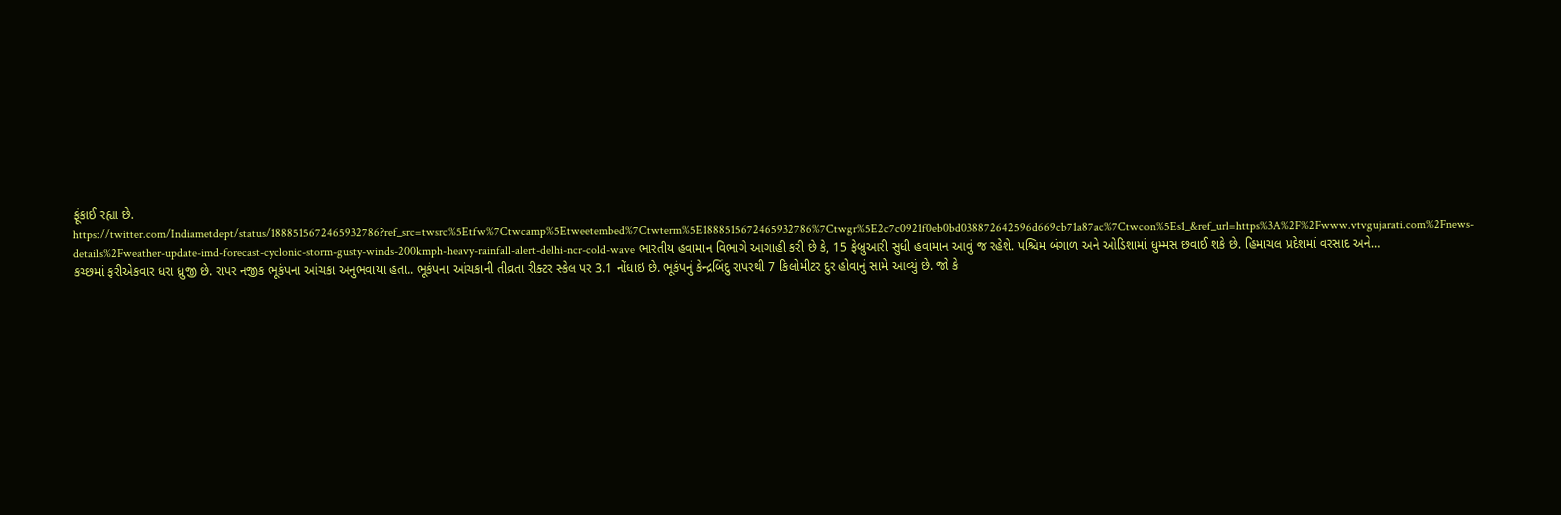ફૂંકાઈ રહ્યા છે. https://twitter.com/Indiametdept/status/1888515672465932786?ref_src=twsrc%5Etfw%7Ctwcamp%5Etweetembed%7Ctwterm%5E1888515672465932786%7Ctwgr%5E2c7c0921f0eb0bd038872642596d669cb71a87ac%7Ctwcon%5Es1_&ref_url=https%3A%2F%2Fwww.vtvgujarati.com%2Fnews-details%2Fweather-update-imd-forecast-cyclonic-storm-gusty-winds-200kmph-heavy-rainfall-alert-delhi-ncr-cold-wave ભારતીય હવામાન વિભાગે આગાહી કરી છે કે, 15 ફેબ્રુઆરી સુધી હવામાન આવું જ રહેશે. પશ્ચિમ બંગાળ અને ઓડિશામાં ધુમ્મસ છવાઈ શકે છે. હિમાચલ પ્રદેશમાં વરસાદ અને…
કચ્છમાં ફરીએકવાર ધરા ધ્રુજી છે. રાપર નજીક ભૂકંપના આંચકા અનુભવાયા હતા.. ભૂકંપના આંચકાની તીવ્રતા રીક્ટર સ્કેલ પર 3.1 નોંધાઇ છે. ભૂકંપનું કેન્દ્રબિંદુ રાપરથી 7 કિલોમીટર દુર હોવાનું સામે આવ્યું છે. જો કે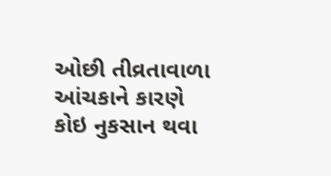ઓછી તીવ્રતાવાળા આંચકાને કારણે કોઇ નુકસાન થવા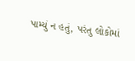પામ્યું ન હતું, પરંતુ લોકોમાં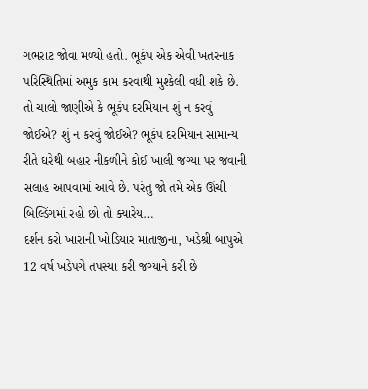ગભરાટ જોવા મળ્યો હતો. ભૂકંપ એક એવી ખતરનાક પરિસ્થિતિમાં અમુક કામ કરવાથી મુશ્કેલી વધી શકે છે. તો ચાલો જાણીએ કે ભૂકંપ દરમિયાન શું ન કરવું જોઈએ? શું ન કરવું જોઈએ? ભૂકંપ દરમિયાન સામાન્ય રીતે ઘરેથી બહાર નીકળીને કોઈ ખાલી જગ્યા પર જવાની સલાહ આપવામાં આવે છે. પરંતુ જો તમે એક ઊંચી બિલ્ડિંગમાં રહો છો તો ક્યારેય…
દર્શન કરો ખારાની ખોડિયાર માતાજીના, ખડેશ્રી બાપુએ 12 વર્ષ ખડેપગે તપસ્યા કરી જગ્યાને કરી છે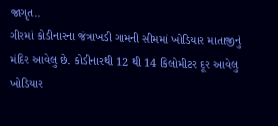જાગૃત..
ગીરમાં કોડીનારના જંત્રાખડી ગામની સીમમાં ખોડિયાર માતાજીનું મંદિર આવેલુ છે. કોડીનારથી 12 થી 14 કિલોમીટર દૂર આવેલુ ખોડિયાર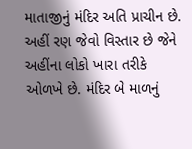માતાજીનું મંદિર અતિ પ્રાચીન છે. અહીં રણ જેવો વિસ્તાર છે જેને અહીંના લોકો ખારા તરીકે ઓળખે છે. મંદિર બે માળનું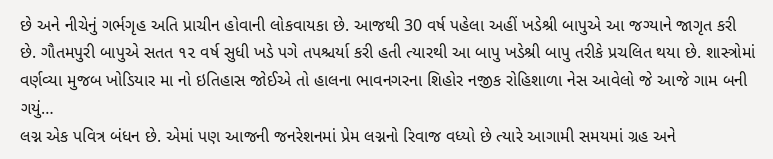છે અને નીચેનું ગર્ભગૃહ અતિ પ્રાચીન હોવાની લોકવાયકા છે. આજથી 30 વર્ષ પહેલા અહીં ખડેશ્રી બાપુએ આ જગ્યાને જાગૃત કરી છે. ગૌતમપુરી બાપુએ સતત ૧૨ વર્ષ સુધી ખડે પગે તપશ્ચર્યા કરી હતી ત્યારથી આ બાપુ ખડેશ્રી બાપુ તરીકે પ્રચલિત થયા છે. શાસ્ત્રોમાં વર્ણવ્યા મુજબ ખોડિયાર મા નો ઇતિહાસ જોઈએ તો હાલના ભાવનગરના શિહોર નજીક રોહિશાળા નેસ આવેલો જે આજે ગામ બની ગયું…
લગ્ન એક પવિત્ર બંધન છે. એમાં પણ આજની જનરેશનમાં પ્રેમ લગ્નનો રિવાજ વધ્યો છે ત્યારે આગામી સમયમાં ગ્રહ અને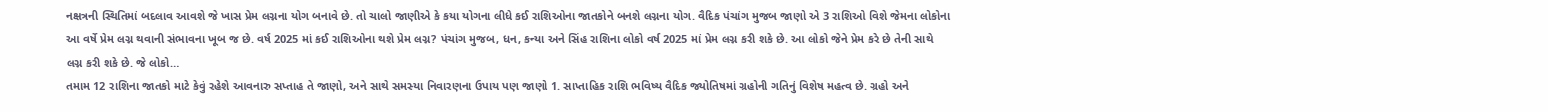નક્ષત્રની સ્થિતિમાં બદલાવ આવશે જે ખાસ પ્રેમ લગ્નના યોગ બનાવે છે. તો ચાલો જાણીએ કે કયા યોગના લીધે કઈ રાશિઓના જાતકોને બનશે લગ્નના યોગ. વૈદિક પંચાંગ મુજબ જાણો એ 3 રાશિઓ વિશે જેમના લોકોના આ વર્ષે પ્રેમ લગ્ન થવાની સંભાવના ખૂબ જ છે. વર્ષ 2025 માં કઈ રાશિઓના થશે પ્રેમ લગ્ન? પંચાંગ મુજબ, ધન, કન્યા અને સિંહ રાશિના લોકો વર્ષ 2025 માં પ્રેમ લગ્ન કરી શકે છે. આ લોકો જેને પ્રેમ કરે છે તેની સાથે લગ્ન કરી શકે છે. જે લોકો…
તમામ 12 રાશિના જાતકો માટે કેવું રહેશે આવનારુ સપ્તાહ તે જાણો, અને સાથે સમસ્યા નિવારણના ઉપાય પણ જાણો 1. સાપ્તાહિક રાશિ ભવિષ્ય વૈદિક જ્યોતિષમાં ગ્રહોની ગતિનું વિશેષ મહત્વ છે. ગ્રહો અને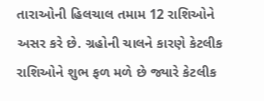તારાઓની હિલચાલ તમામ 12 રાશિઓને અસર કરે છે. ગ્રહોની ચાલને કારણે કેટલીક રાશિઓને શુભ ફળ મળે છે જ્યારે કેટલીક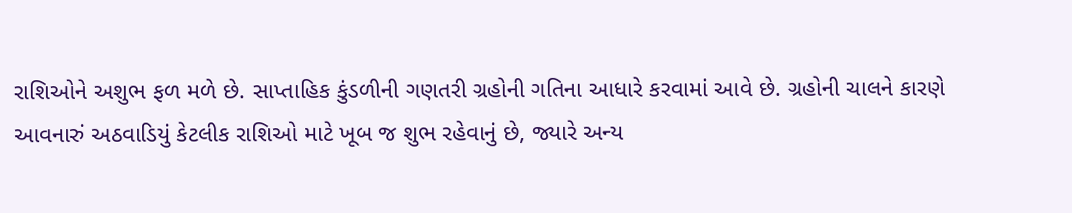રાશિઓને અશુભ ફળ મળે છે. સાપ્તાહિક કુંડળીની ગણતરી ગ્રહોની ગતિના આધારે કરવામાં આવે છે. ગ્રહોની ચાલને કારણે આવનારું અઠવાડિયું કેટલીક રાશિઓ માટે ખૂબ જ શુભ રહેવાનું છે, જ્યારે અન્ય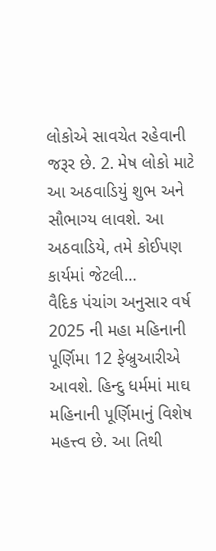લોકોએ સાવચેત રહેવાની જરૂર છે. 2. મેષ લોકો માટે આ અઠવાડિયું શુભ અને સૌભાગ્ય લાવશે. આ અઠવાડિયે, તમે કોઈપણ કાર્યમાં જેટલી…
વૈદિક પંચાંગ અનુસાર વર્ષ 2025 ની મહા મહિનાની પૂર્ણિમા 12 ફેબ્રુઆરીએ આવશે. હિન્દુ ધર્મમાં માઘ મહિનાની પૂર્ણિમાનું વિશેષ મહત્ત્વ છે. આ તિથી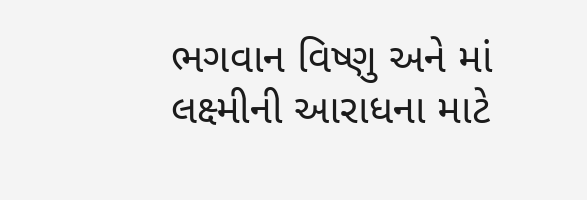ભગવાન વિષ્ણુ અને માં લક્ષ્મીની આરાધના માટે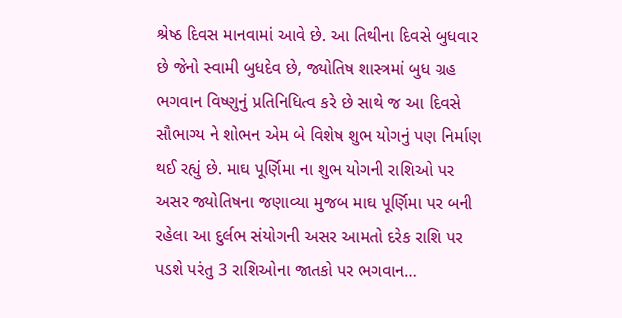શ્રેષ્ઠ દિવસ માનવામાં આવે છે. આ તિથીના દિવસે બુધવાર છે જેનો સ્વામી બુધદેવ છે, જ્યોતિષ શાસ્ત્રમાં બુધ ગ્રહ ભગવાન વિષ્ણુનું પ્રતિનિધિત્વ કરે છે સાથે જ આ દિવસે સૌભાગ્ય ને શોભન એમ બે વિશેષ શુભ યોગનું પણ નિર્માણ થઈ રહ્યું છે. માઘ પૂર્ણિમા ના શુભ યોગની રાશિઓ પર અસર જ્યોતિષના જણાવ્યા મુજબ માઘ પૂર્ણિમા પર બની રહેલા આ દુર્લભ સંયોગની અસર આમતો દરેક રાશિ પર પડશે પરંતુ 3 રાશિઓના જાતકો પર ભગવાન…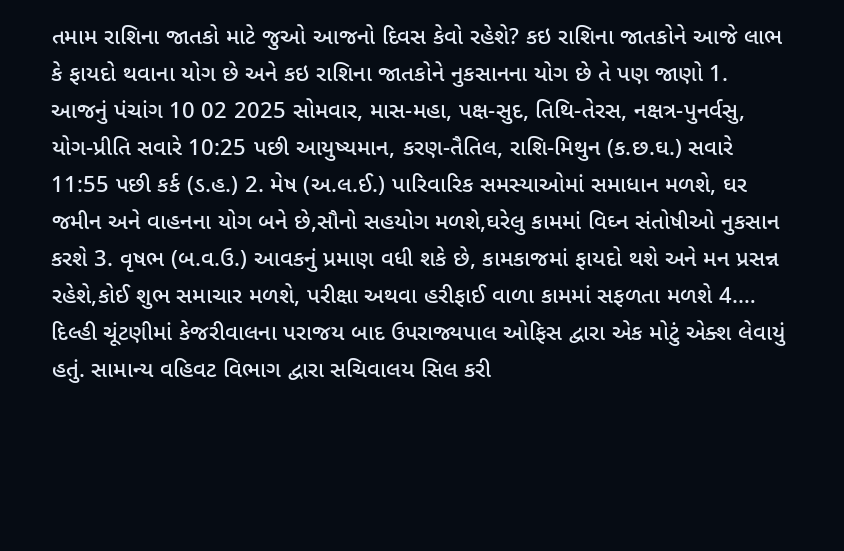તમામ રાશિના જાતકો માટે જુઓ આજનો દિવસ કેવો રહેશે? કઇ રાશિના જાતકોને આજે લાભ કે ફાયદો થવાના યોગ છે અને કઇ રાશિના જાતકોને નુકસાનના યોગ છે તે પણ જાણો 1. આજનું પંચાંગ 10 02 2025 સોમવાર, માસ-મહા, પક્ષ-સુદ, તિથિ-તેરસ, નક્ષત્ર-પુનર્વસુ, યોગ-પ્રીતિ સવારે 10:25 પછી આયુષ્યમાન, કરણ-તૈતિલ, રાશિ-મિથુન (ક.છ.ઘ.) સવારે 11:55 પછી કર્ક (ડ.હ.) 2. મેષ (અ.લ.ઈ.) પારિવારિક સમસ્યાઓમાં સમાધાન મળશે, ઘર જમીન અને વાહનના યોગ બને છે,સૌનો સહયોગ મળશે,ઘરેલુ કામમાં વિઘ્ન સંતોષીઓ નુકસાન કરશે 3. વૃષભ (બ.વ.ઉ.) આવકનું પ્રમાણ વધી શકે છે, કામકાજમાં ફાયદો થશે અને મન પ્રસન્ન રહેશે,કોઈ શુભ સમાચાર મળશે, પરીક્ષા અથવા હરીફાઈ વાળા કામમાં સફળતા મળશે 4.…
દિલ્હી ચૂંટણીમાં કેજરીવાલના પરાજય બાદ ઉપરાજ્યપાલ ઓફિસ દ્વારા એક મોટું એક્શ લેવાયું હતું. સામાન્ય વહિવટ વિભાગ દ્વારા સચિવાલય સિલ કરી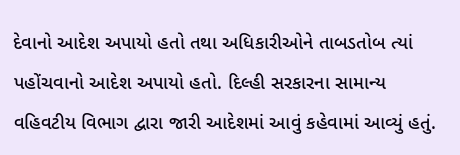દેવાનો આદેશ અપાયો હતો તથા અધિકારીઓને તાબડતોબ ત્યાં પહોંચવાનો આદેશ અપાયો હતો. દિલ્હી સરકારના સામાન્ય વહિવટીય વિભાગ દ્વારા જારી આદેશમાં આવું કહેવામાં આવ્યું હતું.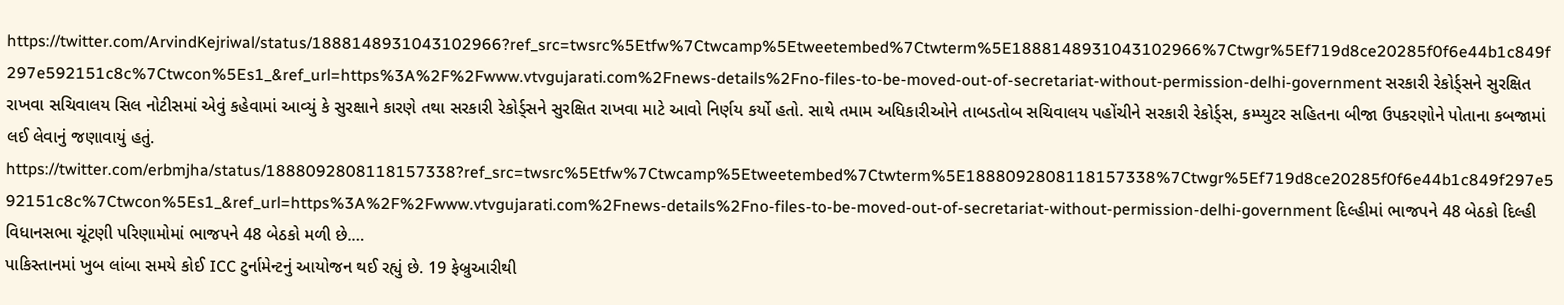https://twitter.com/ArvindKejriwal/status/1888148931043102966?ref_src=twsrc%5Etfw%7Ctwcamp%5Etweetembed%7Ctwterm%5E1888148931043102966%7Ctwgr%5Ef719d8ce20285f0f6e44b1c849f297e592151c8c%7Ctwcon%5Es1_&ref_url=https%3A%2F%2Fwww.vtvgujarati.com%2Fnews-details%2Fno-files-to-be-moved-out-of-secretariat-without-permission-delhi-government સરકારી રેકોર્ડ્સને સુરક્ષિત રાખવા સચિવાલય સિલ નોટીસમાં એવું કહેવામાં આવ્યું કે સુરક્ષાને કારણે તથા સરકારી રેકોર્ડ્સને સુરક્ષિત રાખવા માટે આવો નિર્ણય કર્યો હતો. સાથે તમામ અધિકારીઓને તાબડતોબ સચિવાલય પહોંચીને સરકારી રેકોર્ડ્સ, કમ્પ્યુટર સહિતના બીજા ઉપકરણોને પોતાના કબજામાં લઈ લેવાનું જણાવાયું હતું. https://twitter.com/erbmjha/status/1888092808118157338?ref_src=twsrc%5Etfw%7Ctwcamp%5Etweetembed%7Ctwterm%5E1888092808118157338%7Ctwgr%5Ef719d8ce20285f0f6e44b1c849f297e592151c8c%7Ctwcon%5Es1_&ref_url=https%3A%2F%2Fwww.vtvgujarati.com%2Fnews-details%2Fno-files-to-be-moved-out-of-secretariat-without-permission-delhi-government દિલ્હીમાં ભાજપને 48 બેઠકો દિલ્હી વિધાનસભા ચૂંટણી પરિણામોમાં ભાજપને 48 બેઠકો મળી છે.…
પાકિસ્તાનમાં ખુબ લાંબા સમયે કોઈ ICC ટુર્નામેન્ટનું આયોજન થઈ રહ્યું છે. 19 ફેબ્રુઆરીથી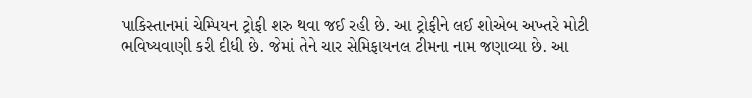પાકિસ્તાનમાં ચેમ્પિયન ટ્રોફી શરુ થવા જઈ રહી છે. આ ટ્રોફીને લઈ શોએબ અખ્તરે મોટી ભવિષ્યવાણી કરી દીધી છે. જેમાં તેને ચાર સેમિફાયનલ ટીમના નામ જણાવ્યા છે. આ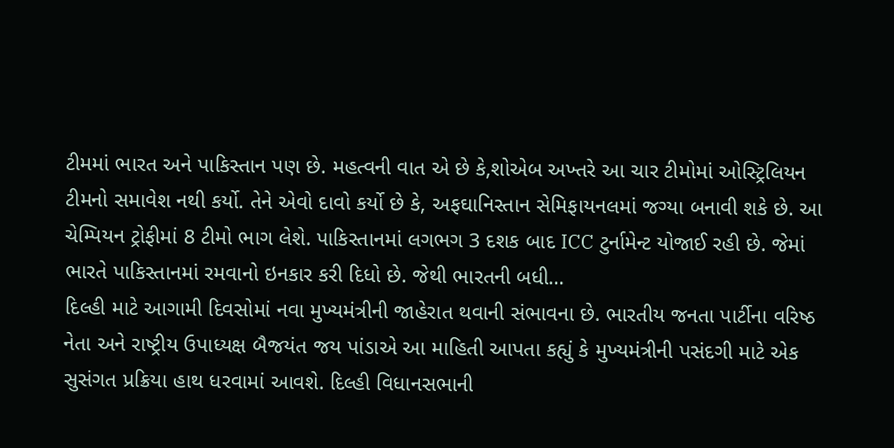ટીમમાં ભારત અને પાકિસ્તાન પણ છે. મહત્વની વાત એ છે કે,શોએબ અખ્તરે આ ચાર ટીમોમાં ઓસ્ટ્રિલિયન ટીમનો સમાવેશ નથી કર્યો. તેને એવો દાવો કર્યો છે કે, અફઘાનિસ્તાન સેમિફાયનલમાં જગ્યા બનાવી શકે છે. આ ચેમ્પિયન ટ્રોફીમાં 8 ટીમો ભાગ લેશે. પાકિસ્તાનમાં લગભગ 3 દશક બાદ ICC ટુર્નામેન્ટ યોજાઈ રહી છે. જેમાં ભારતે પાકિસ્તાનમાં રમવાનો ઇનકાર કરી દિધો છે. જેથી ભારતની બધી…
દિલ્હી માટે આગામી દિવસોમાં નવા મુખ્યમંત્રીની જાહેરાત થવાની સંભાવના છે. ભારતીય જનતા પાર્ટીના વરિષ્ઠ નેતા અને રાષ્ટ્રીય ઉપાધ્યક્ષ બૈજયંત જય પાંડાએ આ માહિતી આપતા કહ્યું કે મુખ્યમંત્રીની પસંદગી માટે એક સુસંગત પ્રક્રિયા હાથ ધરવામાં આવશે. દિલ્હી વિધાનસભાની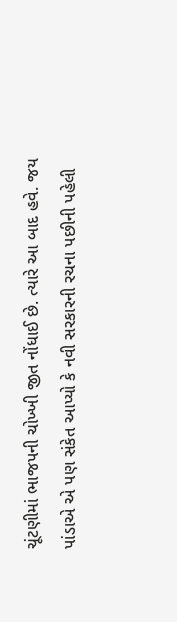ચૂંટણીમાં ભાજપની ચોખ્ખી જીત નોંધાઈ છે. ત્યારે આ બાદ હવે. જય પાંડાએ એ પણ સંકેત આપ્યો કે નવી સરકારની રચના પછીની પહેલી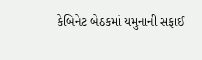કેબિનેટ બેઠકમાં યમુનાની સફાઈ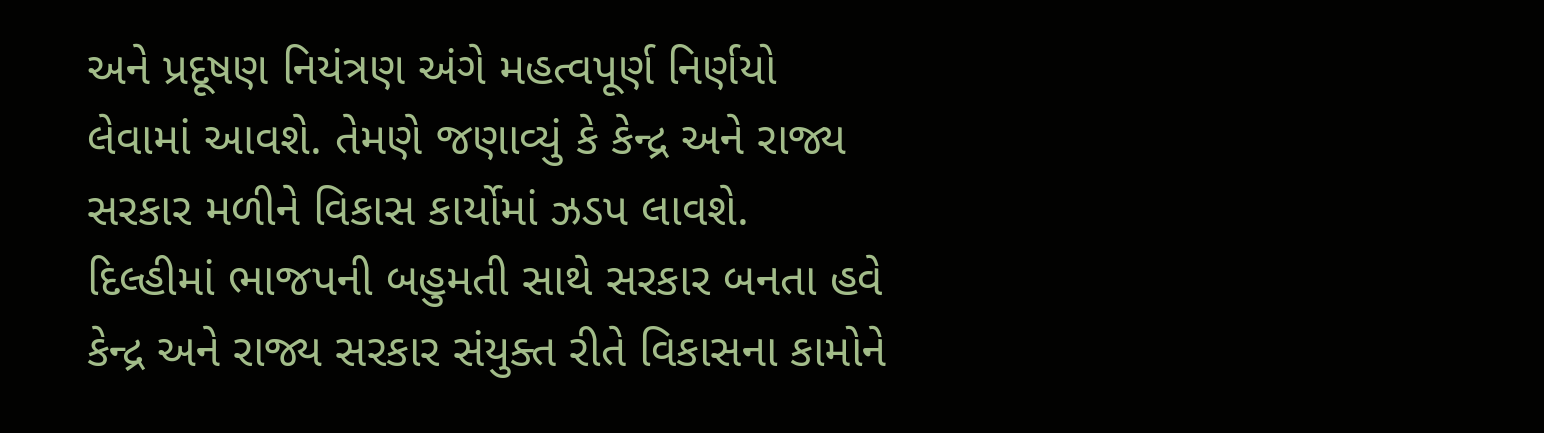અને પ્રદૂષણ નિયંત્રણ અંગે મહત્વપૂર્ણ નિર્ણયો લેવામાં આવશે. તેમણે જણાવ્યું કે કેન્દ્ર અને રાજ્ય સરકાર મળીને વિકાસ કાર્યોમાં ઝડપ લાવશે. દિલ્હીમાં ભાજપની બહુમતી સાથે સરકાર બનતા હવે કેન્દ્ર અને રાજ્ય સરકાર સંયુક્ત રીતે વિકાસના કામોને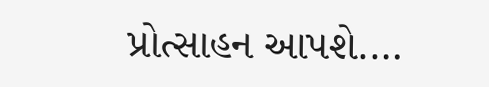પ્રોત્સાહન આપશે.…